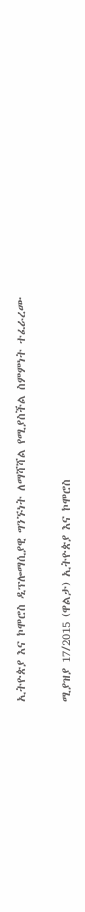ኢትዮጵያ እና ኮሞሮስ ዲፕሎማሲያዊ ግንኙነት ለማሻሻል የሚያስችል ስምምነት ተፈራረሙ

ሚያዝያ 17/2015 (ዋልታ) ኢትዮጵያ እና ኮሞሮስ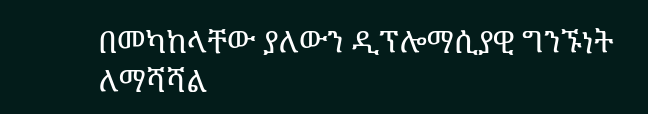በመካከላቸው ያለውን ዲፕሎማሲያዊ ግንኙነት ለማሻሻል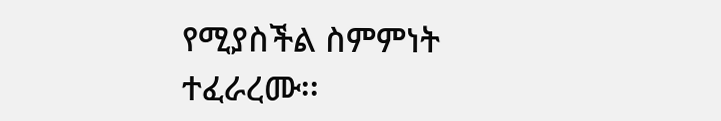የሚያስችል ስምምነት ተፈራረሙ፡፡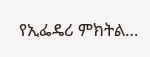የኢፌዴሪ ምክትል…